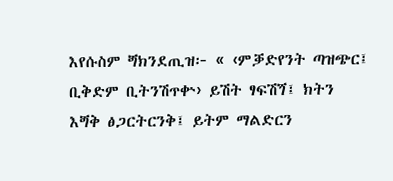እየሱስም ጝክንደጢዝ፦ « ‹ምቓድየንት ጣዝጭር፤ ቢቅድም ቢትንሽጥቍ› ይሽት ፃፍሽጘ፤ ክትን እጝቅ ፅጋርትርንቅ፤ ይትም ማልድርን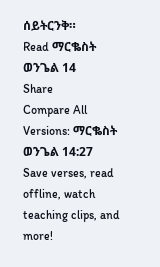ሰይትርንቅ።
Read ማርቈስት ወንጌል 14
Share
Compare All Versions: ማርቈስት ወንጌል 14:27
Save verses, read offline, watch teaching clips, and more!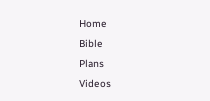Home
Bible
Plans
Videos